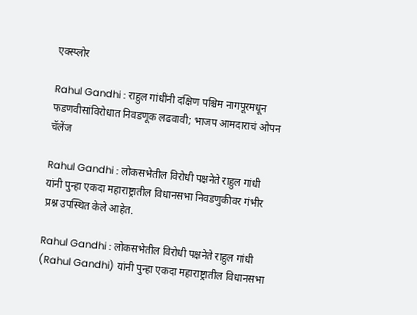एक्स्प्लोर

Rahul Gandhi : राहुल गांधींनी दक्षिण पश्चिम नागपूरमधून फडणवीसांविरोधात निवडणूक लढवावी; भाजप आमदाराचं ओपन चॅलेंज

Rahul Gandhi : लोकसभेतील विरोधी पक्षनेते राहुल गांधी यांनी पुन्हा एकदा महाराष्ट्रातील विधानसभा निवडणुकीवर गंभीर प्रश्न उपस्थित केले आहेत.

Rahul Gandhi : लोकसभेतील विरोधी पक्षनेते राहुल गांधी (Rahul Gandhi) यांनी पुन्हा एकदा महाराष्ट्रातील विधानसभा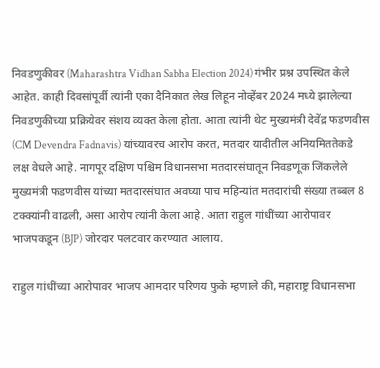निवडणुकीवर (Maharashtra Vidhan Sabha Election 2024) गंभीर प्रश्न उपस्थित केले आहेत. काही दिवसांपूर्वी त्यांनी एका दैनिकात लेख लिहून नोव्हेंबर 2024 मध्ये झालेल्या निवडणुकीच्या प्रक्रियेवर संशय व्यक्त केला होता. आता त्यांनी थेट मुख्यमंत्री देवेंद्र फडणवीस (CM Devendra Fadnavis) यांच्यावरच आरोप करत, मतदार यादीतील अनियमिततेकडे लक्ष वेधले आहे. नागपूर दक्षिण पश्चिम विधानसभा मतदारसंघातून निवडणूक जिंकलेले मुख्यमंत्री फडणवीस यांच्या मतदारसंघात अवघ्या पाच महिन्यांत मतदारांची संख्या तब्बल 8 टक्क्यांनी वाढली, असा आरोप त्यांनी केला आहे. आता राहुल गांधींच्या आरोपावर भाजपकडून (BJP) जोरदार पलटवार करण्यात आलाय.

राहुल गांधींच्या आरोपावर भाजप आमदार परिणय फुके म्हणाले की, महाराष्ट्र विधानसभा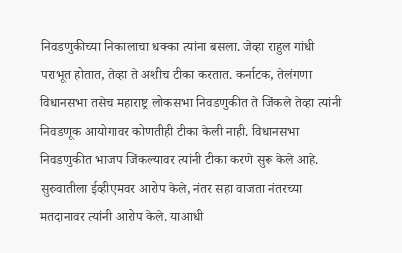निवडणुकीच्या निकालाचा धक्का त्यांना बसला. जेव्हा राहुल गांधी पराभूत होतात, तेव्हा ते अशीच टीका करतात. कर्नाटक, तेलंगणा विधानसभा तसेच महाराष्ट्र लोकसभा निवडणुकीत ते जिंकले तेव्हा त्यांनी निवडणूक आयोगावर कोणतीही टीका केली नाही. विधानसभा निवडणुकीत भाजप जिंकल्यावर त्यांनी टीका करणे सुरू केले आहे. सुरुवातीला ईव्हीएमवर आरोप केले, नंतर सहा वाजता नंतरच्या मतदानावर त्यांनी आरोप केले. याआधी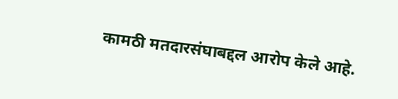कामठी मतदारसंघाबद्दल आरोप केले आहे.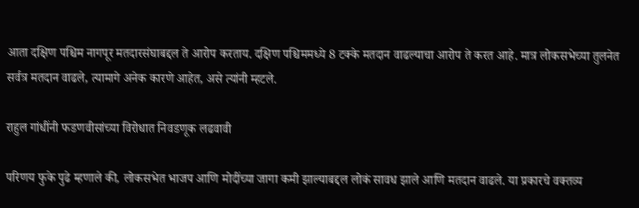आता दक्षिण पश्चिम नागपूर मतदारसंघाबद्दल ते आरोप करताय. दक्षिण पश्चिममध्ये 8 टक्के मतदान वाढल्याचा आरोप ते करत आहे. मात्र लोकसभेच्या तुलनेत सर्वत्र मतदान वाढले, त्यामागे अनेक कारणे आहेत, असे त्यांनी म्हटले.

राहुल गांधींनी फडणवीसांच्या विरोधात निवडणूक लढवावी

परिणय फुके पुढे म्हणाले की, लोकसभेत भाजप आणि मोदींच्या जागा कमी झाल्याबद्दल लोकं सावध झाले आणि मतदान वाढले. या प्रकारचे वक्तव्य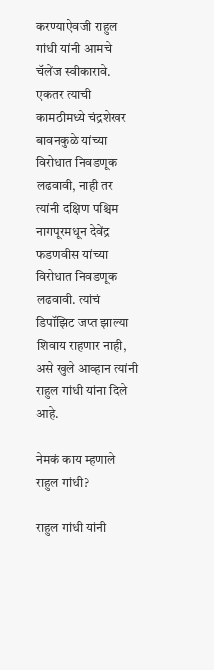करण्याऐवजी राहुल गांधी यांनी आमचे चॅलेंज स्वीकारावे. एकतर त्याची कामठीमध्ये चंद्रशेखर बावनकुळे यांच्या विरोधात निवडणूक लढवावी, नाही तर त्यांनी दक्षिण पश्चिम नागपूरमधून देवेंद्र फडणवीस यांच्या विरोधात निवडणूक लढवावी. त्यांचं डिपॉझिट जप्त झाल्या शिवाय राहणार नाही, असे खुले आव्हान त्यांनी राहुल गांधी यांना दिले आहे.

नेमकं काय म्हणाले राहुल गांधी?

राहुल गांधी यांनी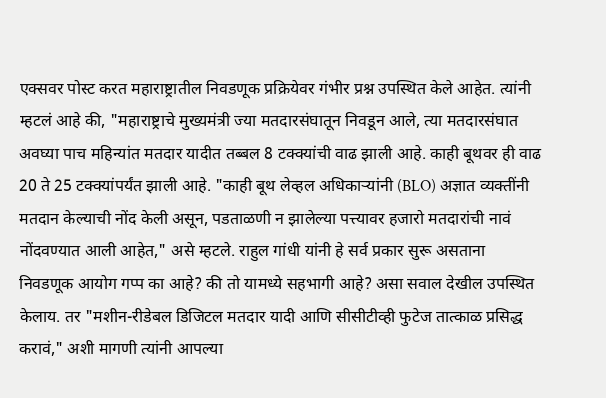एक्सवर पोस्ट करत महाराष्ट्रातील निवडणूक प्रक्रियेवर गंभीर प्रश्न उपस्थित केले आहेत. त्यांनी म्हटलं आहे की, "महाराष्ट्राचे मुख्यमंत्री ज्या मतदारसंघातून निवडून आले, त्या मतदारसंघात अवघ्या पाच महिन्यांत मतदार यादीत तब्बल 8 टक्क्यांची वाढ झाली आहे. काही बूथवर ही वाढ 20 ते 25 टक्क्यांपर्यंत झाली आहे. "काही बूथ लेव्हल अधिकाऱ्यांनी (BLO) अज्ञात व्यक्तींनी मतदान केल्याची नोंद केली असून, पडताळणी न झालेल्या पत्त्यावर हजारो मतदारांची नावं नोंदवण्यात आली आहेत," असे म्हटले. राहुल गांधी यांनी हे सर्व प्रकार सुरू असताना निवडणूक आयोग गप्प का आहे? की तो यामध्ये सहभागी आहे? असा सवाल देखील उपस्थित केलाय. तर "मशीन-रीडेबल डिजिटल मतदार यादी आणि सीसीटीव्ही फुटेज तात्काळ प्रसिद्ध करावं," अशी मागणी त्यांनी आपल्या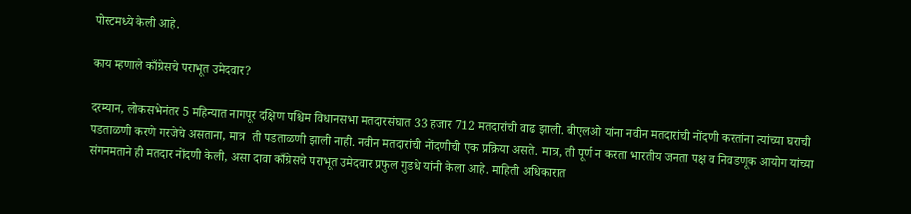पोस्टमध्ये केली आहे.

काय म्हणाले काँग्रेसचे पराभूत उमेदवार?

दरम्यान, लोकसभेनंतर 5 महिन्यात नागपूर दक्षिण पश्चिम विधानसभा मतदारसंघात 33 हजार 712 मतदारांची वाढ झाली. बीएलओ यांना नवीन मतदारांची नोंदणी करतांना त्यांच्या घराची पडताळणी करणे गरजेचे असताना, मात्र  ती पडताळणी झाली नाही. नवीन मतदारांची नोंदणीची एक प्रक्रिया असते. मात्र, ती पूर्ण न करता भारतीय जनता पक्ष व निवडणूक आयोग यांच्या संगनमताने ही मतदार नोंदणी केली, असा दावा काँग्रेसचे पराभूत उमेदवार प्रफुल गुडधे यांनी केला आहे. माहिती अधिकारात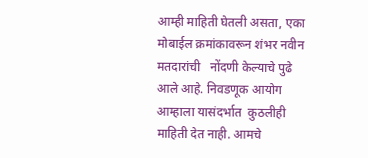आम्ही माहिती घेतली असता, एका मोबाईल क्रमांकावरून शंभर नवीन मतदारांची   नोंदणी केल्याचे पुढे आले आहे. निवडणूक आयोग आम्हाला यासंदर्भात  कुठलीही माहिती देत नाही. आमचे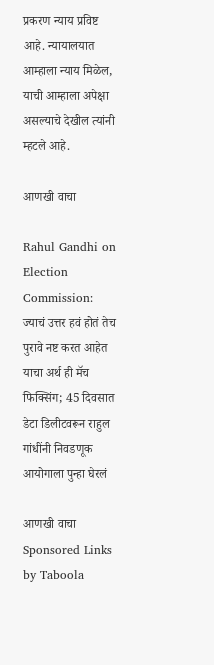प्रकरण न्याय प्रविष्ट आहे. न्यायालयात आम्हाला न्याय मिळेल, याची आम्हाला अपेक्षा असल्याचे देखील त्यांनी म्हटले आहे.

आणखी वाचा

Rahul Gandhi on Election Commission: ज्याचं उत्तर हवं होतं तेच पुरावे नष्ट करत आहेत याचा अर्थ ही मॅच फिक्सिंग; 45 दिवसात डेटा डिलीटवरून राहुल गांधींनी निवडणूक आयोगाला पुन्हा घेरलं

आणखी वाचा
Sponsored Links by Taboola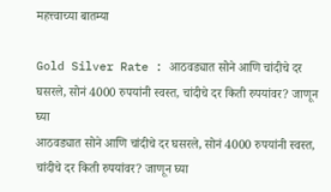महत्त्वाच्या बातम्या

Gold Silver Rate : आठवड्यात सोने आणि चांदीचे दर घसरले, सोनं 4000 रुपयांनी स्वस्त, चांदीचे दर किती रुपयांवर? जाणून घ्या
आठवड्यात सोने आणि चांदीचे दर घसरले, सोनं 4000 रुपयांनी स्वस्त, चांदीचे दर किती रुपयांवर? जाणून घ्या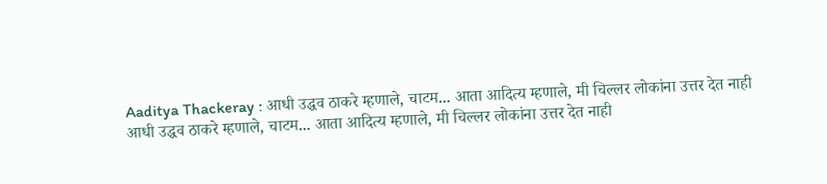Aaditya Thackeray : आधी उद्धव ठाकरे म्हणाले, चाटम... आता आदित्य म्हणाले, मी चिल्लर लोकांना उत्तर देत नाही
आधी उद्धव ठाकरे म्हणाले, चाटम... आता आदित्य म्हणाले, मी चिल्लर लोकांना उत्तर देत नाही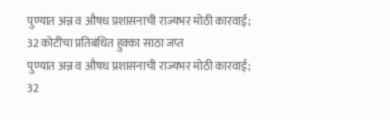पुण्यात अन्न व औषध प्रशासनाची राज्यभर मोठी कारवाई; 32 कोटींचा प्रतिबंधित हुक्का साठा जप्त
पुण्यात अन्न व औषध प्रशासनाची राज्यभर मोठी कारवाई; 32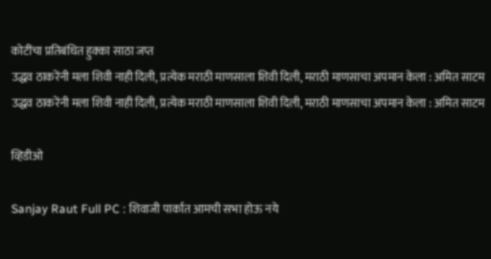कोटींचा प्रतिबंधित हुक्का साठा जप्त
उद्धव ठाकरेंनी मला शिवी नाही दिली, प्रत्येक मराठी माणसाला शिवी दिली, मराठी माणसाचा अपमान केला : अमित साटम
उद्धव ठाकरेंनी मला शिवी नाही दिली, प्रत्येक मराठी माणसाला शिवी दिली, मराठी माणसाचा अपमान केला : अमित साटम

व्हिडीओ

Sanjay Raut Full PC : शिवाजी पार्कात आमची सभा होऊ नये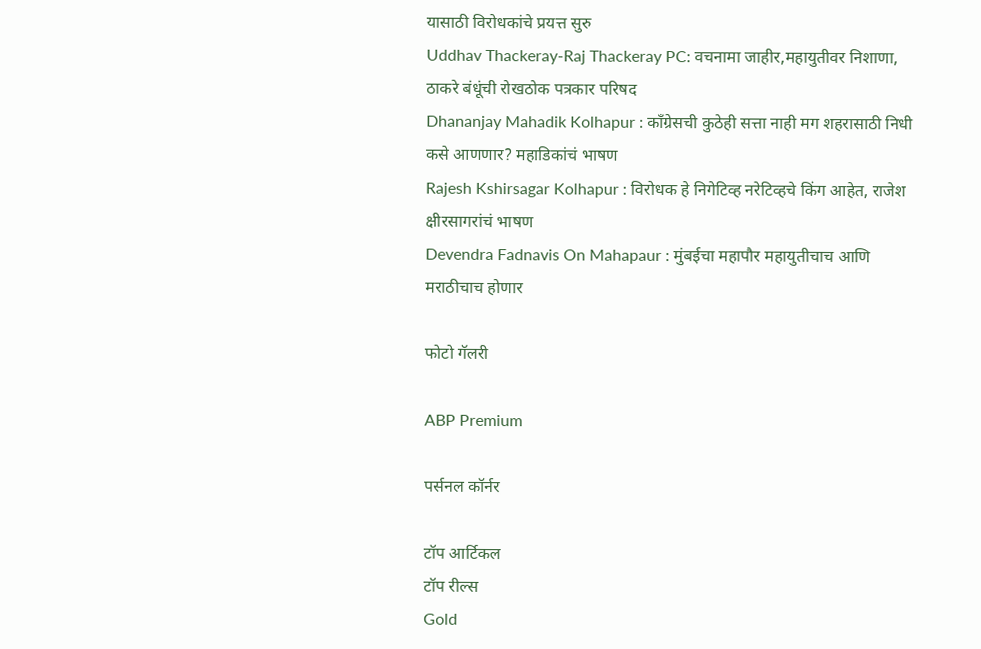यासाठी विरोधकांचे प्रयत्त सुरु
Uddhav Thackeray-Raj Thackeray PC: वचनामा जाहीर,महायुतीवर निशाणा, ठाकरे बंधूंची रोखठोक पत्रकार परिषद
Dhananjay Mahadik Kolhapur : काँग्रेसची कुठेही सत्ता नाही मग शहरासाठी निधी कसे आणणार? महाडिकांचं भाषण
Rajesh Kshirsagar Kolhapur : विरोधक हे निगेटिव्ह नरेटिव्हचे किंग आहेत, राजेश क्षीरसागरांचं भाषण
Devendra Fadnavis On Mahapaur : मुंबईचा महापौर महायुतीचाच आणि मराठीचाच होणार

फोटो गॅलरी

ABP Premium

पर्सनल कॉर्नर

टॉप आर्टिकल
टॉप रील्स
Gold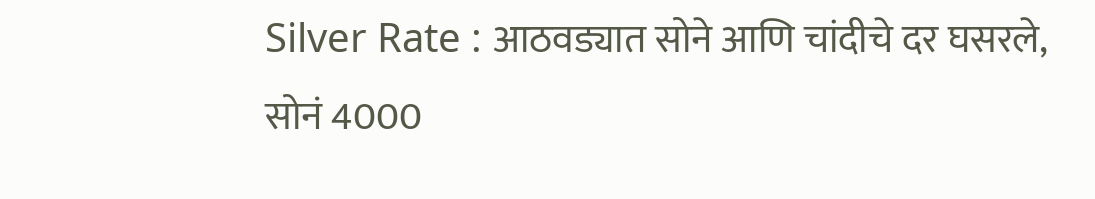Silver Rate : आठवड्यात सोने आणि चांदीचे दर घसरले, सोनं 4000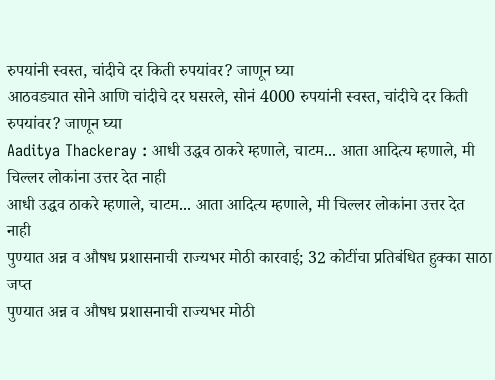रुपयांनी स्वस्त, चांदीचे दर किती रुपयांवर? जाणून घ्या
आठवड्यात सोने आणि चांदीचे दर घसरले, सोनं 4000 रुपयांनी स्वस्त, चांदीचे दर किती रुपयांवर? जाणून घ्या
Aaditya Thackeray : आधी उद्धव ठाकरे म्हणाले, चाटम... आता आदित्य म्हणाले, मी चिल्लर लोकांना उत्तर देत नाही
आधी उद्धव ठाकरे म्हणाले, चाटम... आता आदित्य म्हणाले, मी चिल्लर लोकांना उत्तर देत नाही
पुण्यात अन्न व औषध प्रशासनाची राज्यभर मोठी कारवाई; 32 कोटींचा प्रतिबंधित हुक्का साठा जप्त
पुण्यात अन्न व औषध प्रशासनाची राज्यभर मोठी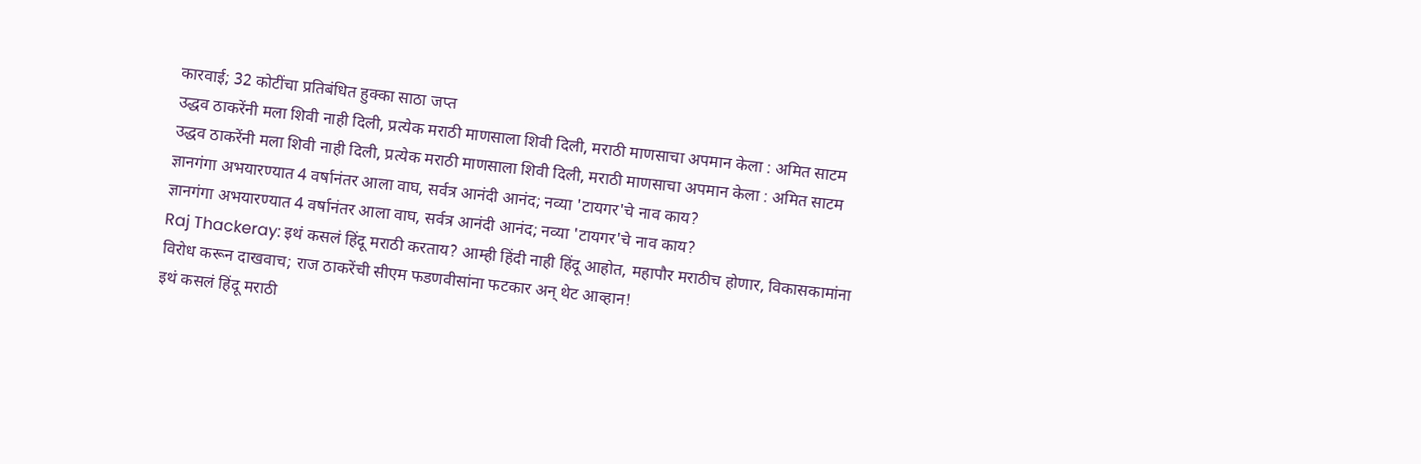कारवाई; 32 कोटींचा प्रतिबंधित हुक्का साठा जप्त
उद्धव ठाकरेंनी मला शिवी नाही दिली, प्रत्येक मराठी माणसाला शिवी दिली, मराठी माणसाचा अपमान केला : अमित साटम
उद्धव ठाकरेंनी मला शिवी नाही दिली, प्रत्येक मराठी माणसाला शिवी दिली, मराठी माणसाचा अपमान केला : अमित साटम
ज्ञानगंगा अभयारण्यात 4 वर्षानंतर आला वाघ, सर्वत्र आनंदी आनंद; नव्या 'टायगर'चे नाव काय?
ज्ञानगंगा अभयारण्यात 4 वर्षानंतर आला वाघ, सर्वत्र आनंदी आनंद; नव्या 'टायगर'चे नाव काय?
Raj Thackeray: इथं कसलं हिंदू मराठी करताय? आम्ही हिंदी नाही हिंदू आहोत, महापौर मराठीच होणार, विकासकामांना विरोध करून दाखवाच; राज ठाकरेंची सीएम फडणवीसांना फटकार अन् थेट आव्हान!
इथं कसलं हिंदू मराठी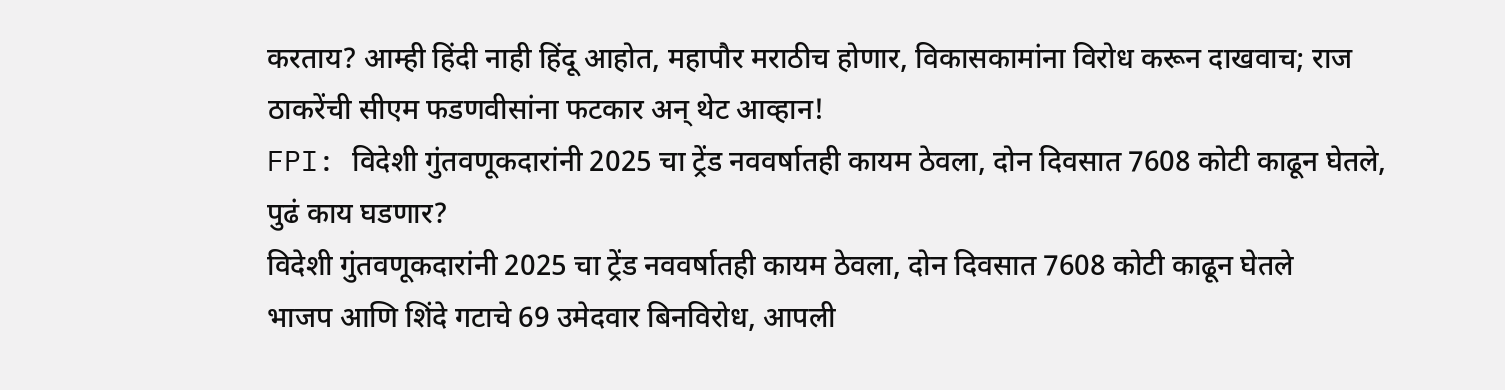करताय? आम्ही हिंदी नाही हिंदू आहोत, महापौर मराठीच होणार, विकासकामांना विरोध करून दाखवाच; राज ठाकरेंची सीएम फडणवीसांना फटकार अन् थेट आव्हान!
FPI: विदेशी गुंतवणूकदारांनी 2025 चा ट्रेंड नववर्षातही कायम ठेवला, दोन दिवसात 7608 कोटी काढून घेतले, पुढं काय घडणार?
विदेशी गुंतवणूकदारांनी 2025 चा ट्रेंड नववर्षातही कायम ठेवला, दोन दिवसात 7608 कोटी काढून घेतले
भाजप आणि शिंदे गटाचे 69 उमेदवार बिनविरोध, आपली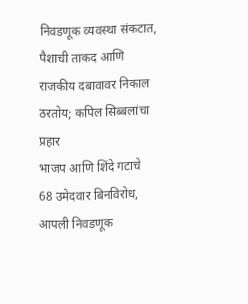निवडणूक व्यवस्था संकटात, पैशाची ताकद आणि राजकीय दबावावर निकाल ठरतोय; कपिल सिब्बलांचा प्रहार
भाजप आणि शिंदे गटाचे 68 उमेदवार बिनविरोध, आपली निवडणूक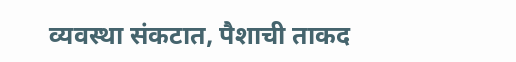व्यवस्था संकटात, पैशाची ताकद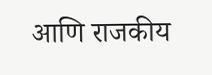आणि राजकीय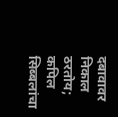दबावावर निकाल ठरतोय; कपिल सिब्बलांचा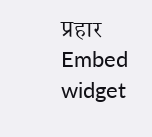प्रहार
Embed widget